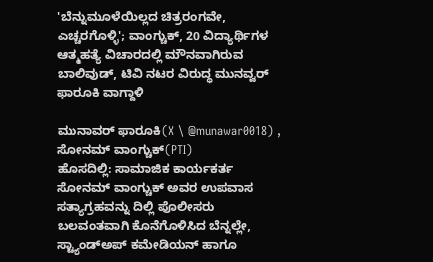'ಬೆನ್ನುಮೂಳೆಯಿಲ್ಲದ ಚಿತ್ರರಂಗವೇ, ಎಚ್ಚರಗೊಳ್ಳಿ'; ವಾಂಗ್ಚುಕ್, 20 ವಿದ್ಯಾರ್ಥಿಗಳ ಆತ್ಮಹತ್ಯೆ ವಿಚಾರದಲ್ಲಿ ಮೌನವಾಗಿರುವ ಬಾಲಿವುಡ್, ಟಿವಿ ನಟರ ವಿರುದ್ಧ ಮುನವ್ವರ್ ಫಾರೂಕಿ ವಾಗ್ದಾಳಿ

ಮುನಾವರ್ ಫಾರೂಕಿ(X \ @munawar0018) , ಸೋನಮ್ ವಾಂಗ್ಚುಕ್(PTI)
ಹೊಸದಿಲ್ಲಿ: ಸಾಮಾಜಿಕ ಕಾರ್ಯಕರ್ತ ಸೋನಮ್ ವಾಂಗ್ಚುಕ್ ಅವರ ಉಪವಾಸ ಸತ್ಯಾಗ್ರಹವನ್ನು ದಿಲ್ಲಿ ಪೊಲೀಸರು ಬಲವಂತವಾಗಿ ಕೊನೆಗೊಳಿಸಿದ ಬೆನ್ನಲ್ಲೇ, ಸ್ಟ್ಯಾಂಡ್ಅಪ್ ಕಮೇಡಿಯನ್ ಹಾಗೂ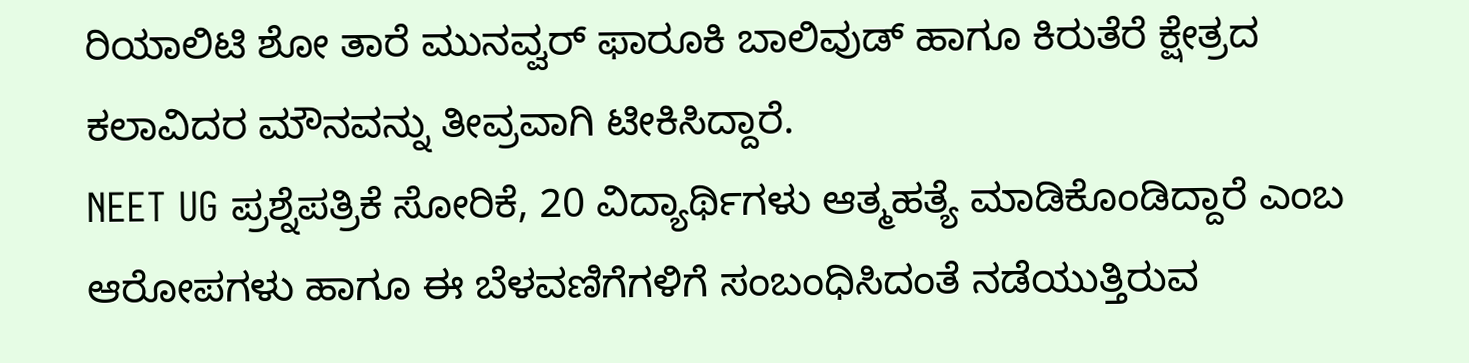ರಿಯಾಲಿಟಿ ಶೋ ತಾರೆ ಮುನವ್ವರ್ ಫಾರೂಕಿ ಬಾಲಿವುಡ್ ಹಾಗೂ ಕಿರುತೆರೆ ಕ್ಷೇತ್ರದ ಕಲಾವಿದರ ಮೌನವನ್ನು ತೀವ್ರವಾಗಿ ಟೀಕಿಸಿದ್ದಾರೆ.
NEET UG ಪ್ರಶ್ನೆಪತ್ರಿಕೆ ಸೋರಿಕೆ, 20 ವಿದ್ಯಾರ್ಥಿಗಳು ಆತ್ಮಹತ್ಯೆ ಮಾಡಿಕೊಂಡಿದ್ದಾರೆ ಎಂಬ ಆರೋಪಗಳು ಹಾಗೂ ಈ ಬೆಳವಣಿಗೆಗಳಿಗೆ ಸಂಬಂಧಿಸಿದಂತೆ ನಡೆಯುತ್ತಿರುವ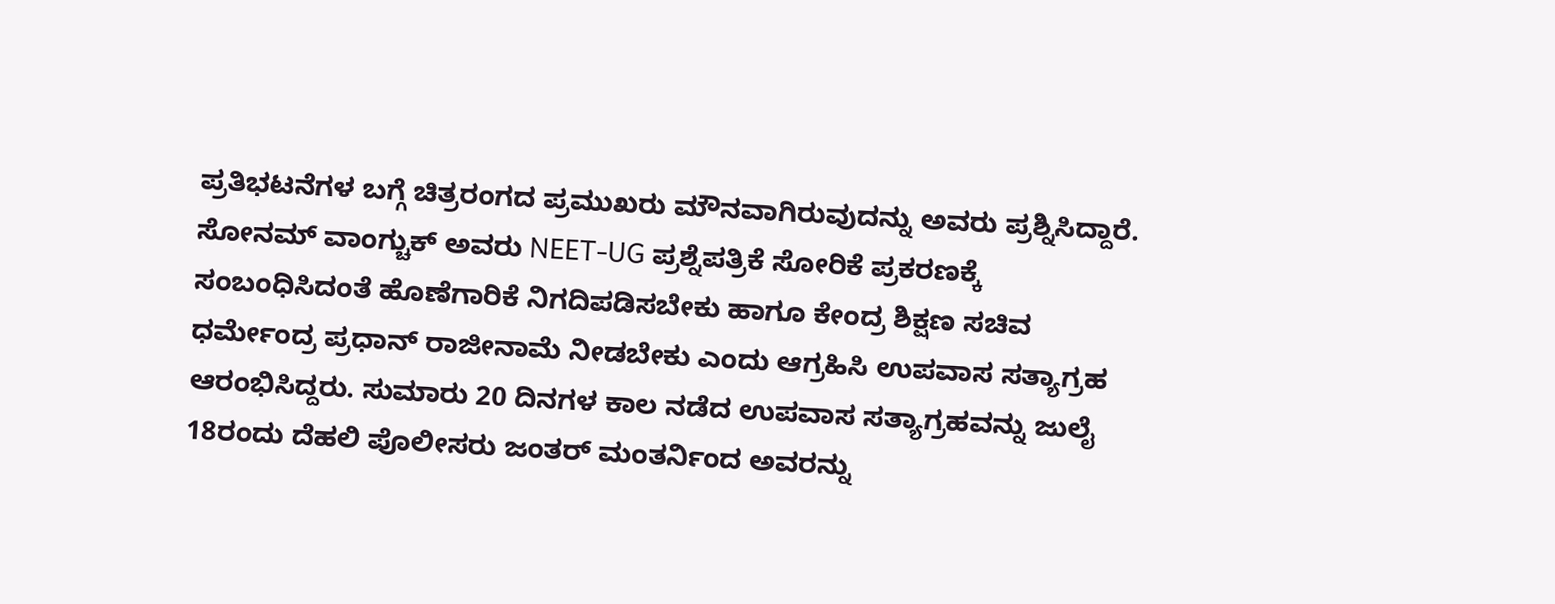ಪ್ರತಿಭಟನೆಗಳ ಬಗ್ಗೆ ಚಿತ್ರರಂಗದ ಪ್ರಮುಖರು ಮೌನವಾಗಿರುವುದನ್ನು ಅವರು ಪ್ರಶ್ನಿಸಿದ್ದಾರೆ.
ಸೋನಮ್ ವಾಂಗ್ಚುಕ್ ಅವರು NEET-UG ಪ್ರಶ್ನೆಪತ್ರಿಕೆ ಸೋರಿಕೆ ಪ್ರಕರಣಕ್ಕೆ ಸಂಬಂಧಿಸಿದಂತೆ ಹೊಣೆಗಾರಿಕೆ ನಿಗದಿಪಡಿಸಬೇಕು ಹಾಗೂ ಕೇಂದ್ರ ಶಿಕ್ಷಣ ಸಚಿವ ಧರ್ಮೇಂದ್ರ ಪ್ರಧಾನ್ ರಾಜೀನಾಮೆ ನೀಡಬೇಕು ಎಂದು ಆಗ್ರಹಿಸಿ ಉಪವಾಸ ಸತ್ಯಾಗ್ರಹ ಆರಂಭಿಸಿದ್ದರು. ಸುಮಾರು 20 ದಿನಗಳ ಕಾಲ ನಡೆದ ಉಪವಾಸ ಸತ್ಯಾಗ್ರಹವನ್ನು ಜುಲೈ 18ರಂದು ದೆಹಲಿ ಪೊಲೀಸರು ಜಂತರ್ ಮಂತರ್ನಿಂದ ಅವರನ್ನು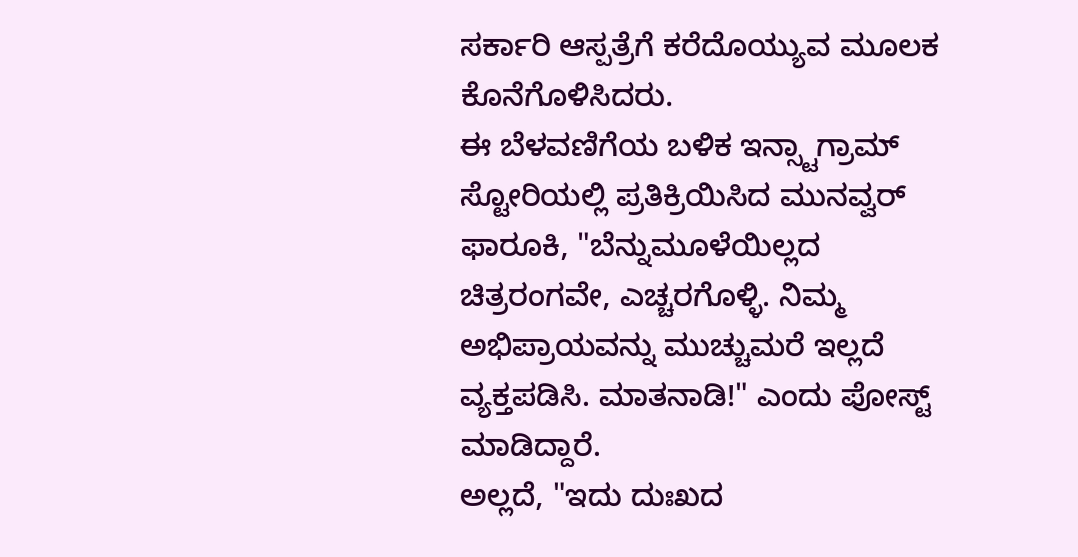ಸರ್ಕಾರಿ ಆಸ್ಪತ್ರೆಗೆ ಕರೆದೊಯ್ಯುವ ಮೂಲಕ ಕೊನೆಗೊಳಿಸಿದರು.
ಈ ಬೆಳವಣಿಗೆಯ ಬಳಿಕ ಇನ್ಸ್ಟಾಗ್ರಾಮ್ ಸ್ಟೋರಿಯಲ್ಲಿ ಪ್ರತಿಕ್ರಿಯಿಸಿದ ಮುನವ್ವರ್ ಫಾರೂಕಿ, "ಬೆನ್ನುಮೂಳೆಯಿಲ್ಲದ ಚಿತ್ರರಂಗವೇ, ಎಚ್ಚರಗೊಳ್ಳಿ. ನಿಮ್ಮ ಅಭಿಪ್ರಾಯವನ್ನು ಮುಚ್ಚುಮರೆ ಇಲ್ಲದೆ ವ್ಯಕ್ತಪಡಿಸಿ. ಮಾತನಾಡಿ!" ಎಂದು ಪೋಸ್ಟ್ ಮಾಡಿದ್ದಾರೆ.
ಅಲ್ಲದೆ, "ಇದು ದುಃಖದ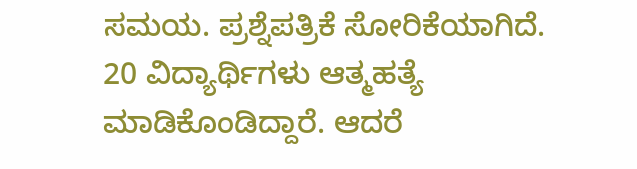ಸಮಯ. ಪ್ರಶ್ನೆಪತ್ರಿಕೆ ಸೋರಿಕೆಯಾಗಿದೆ. 20 ವಿದ್ಯಾರ್ಥಿಗಳು ಆತ್ಮಹತ್ಯೆ ಮಾಡಿಕೊಂಡಿದ್ದಾರೆ. ಆದರೆ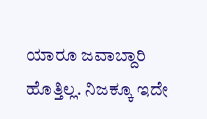ಯಾರೂ ಜವಾಬ್ದಾರಿ ಹೊತ್ತಿಲ್ಲ. ನಿಜಕ್ಕೂ ಇದೇ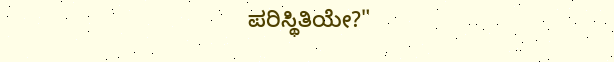ಪರಿಸ್ಥಿತಿಯೇ?"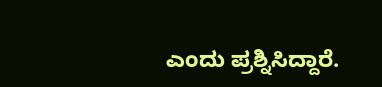ಎಂದು ಪ್ರಶ್ನಿಸಿದ್ದಾರೆ.